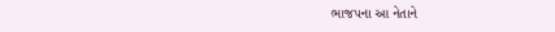ભાજપના આ નેતાને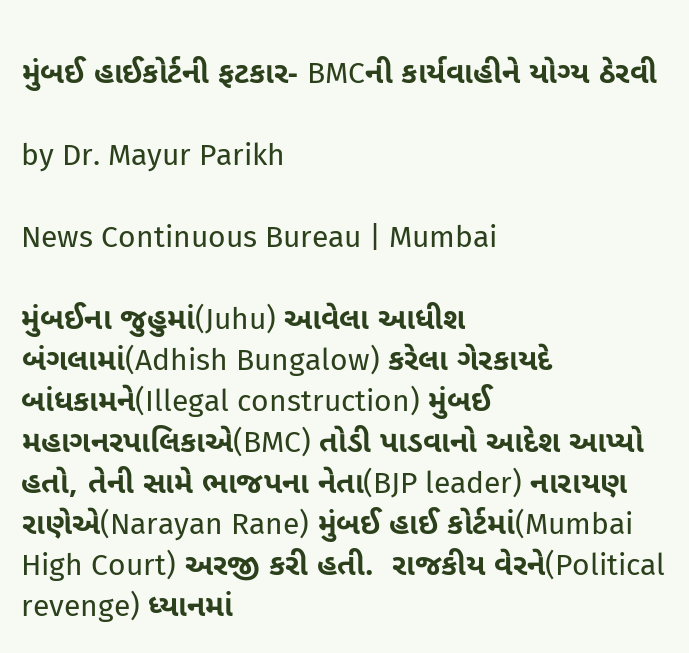મુંબઈ હાઈકોર્ટની ફટકાર- BMCની કાર્યવાહીને યોગ્ય ઠેરવી

by Dr. Mayur Parikh

News Continuous Bureau | Mumbai

મુંબઈના જુહુમાં(Juhu) આવેલા આધીશ બંગલામાં(Adhish Bungalow) કરેલા ગેરકાયદે બાંધકામને(Illegal construction) મુંબઈ મહાગનરપાલિકાએ(BMC) તોડી પાડવાનો આદેશ આપ્યો હતો, તેની સામે ભાજપના નેતા(BJP leader) નારાયણ રાણેએ(Narayan Rane) મુંબઈ હાઈ કોર્ટમાં(Mumbai High Court) અરજી કરી હતી.  રાજકીય વેરને(Political revenge) ધ્યાનમાં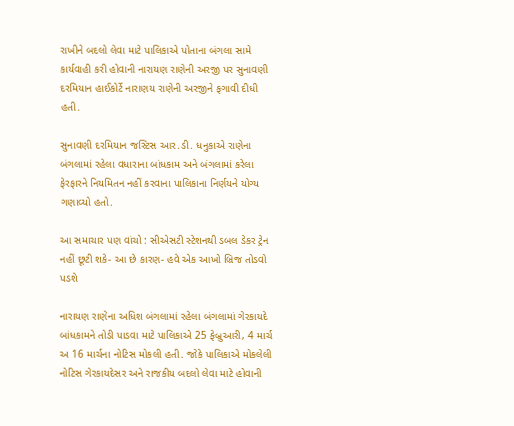રાખીને બદલો લેવા માટે પાલિકાએ પોતાના બંગલા સામે કાર્યવાહી કરી હોવાની નારાયણ રાણેની અરજી પર સુનાવણી દરમિયાન હાઈકોર્ટે નારાણય રાણેની અરજીને ફગાવી દીધી હતી.

સુનાવણી દરમિયાન જસ્ટિસ આર.ડી. ધનુકાએ રાણેના બંગલામાં રહેલા વધારાના બાંધકામ અને બંગલામાં કરેલા ફેરફારને નિયમિતન નહીં કરવાના પાલિકાના નિર્ણયને યોગ્ય ગણાવ્યો હતો.

આ સમાચાર પણ વાંચો : સીએસટી સ્ટેશનથી ડબલ ડેકર ટ્રેન નહીં છૂટી શકે- આ છે કારણ- હવે એક આખો બ્રિજ તોડવો પડશે

નારાયણ રાણેના અધિશ બંગલામાં રહેલા બંગલામાં ગેરકાયદે બાંધકામને તોડી પાડવા માટે પાલિકાએ 25 ફેબ્રુઆરી, 4 માર્ચ અ 16 માર્ચના નોટિસ મોકલી હતી. જોકે પાલિકાએ મોકલેલી નોટિસ ગેરકાયદેસર અને રાજકીય બદલો લેવા માટે હોવાની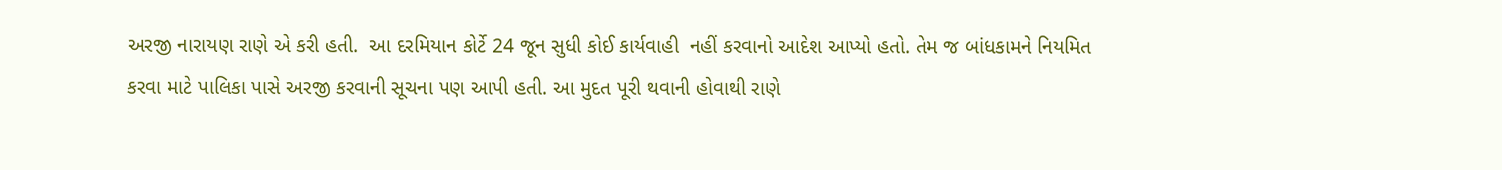અરજી નારાયણ રાણે એ કરી હતી.  આ દરમિયાન કોર્ટે 24 જૂન સુધી કોઈ કાર્યવાહી  નહીં કરવાનો આદેશ આપ્યો હતો. તેમ જ બાંધકામને નિયમિત કરવા માટે પાલિકા પાસે અરજી કરવાની સૂચના પણ આપી હતી. આ મુદત પૂરી થવાની હોવાથી રાણે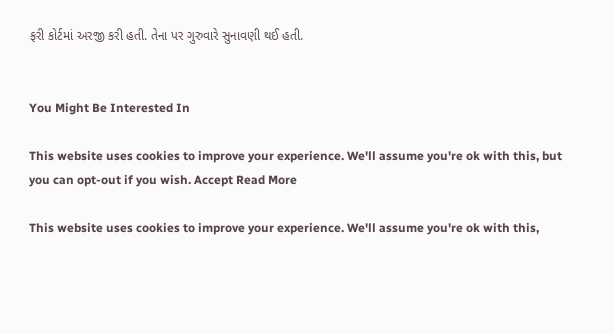ફરી કોર્ટમાં અરજી કરી હતી. તેના પર ગુરુવારે સુનાવણી થઈ હતી.


You Might Be Interested In

This website uses cookies to improve your experience. We'll assume you're ok with this, but you can opt-out if you wish. Accept Read More

This website uses cookies to improve your experience. We'll assume you're ok with this,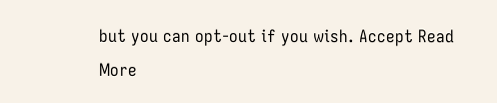but you can opt-out if you wish. Accept Read More